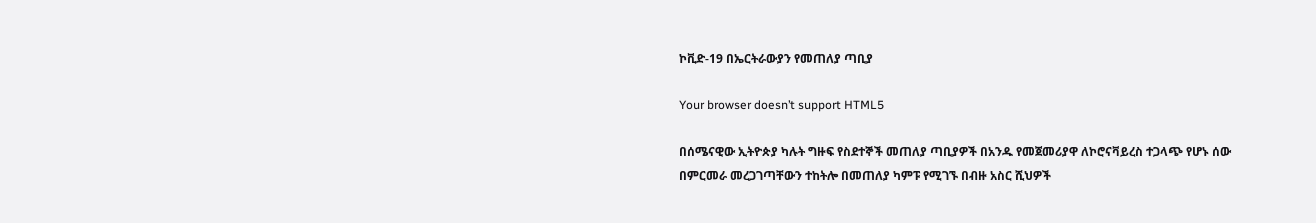ኮቪድ-19 በኤርትራውያን የመጠለያ ጣቢያ

Your browser doesn’t support HTML5

በሰሜናዊው ኢትዮጵያ ካሉት ግዙፍ የስደተኞች መጠለያ ጣቢያዎች በአንዱ የመጀመሪያዋ ለኮሮናቫይረስ ተጋላጭ የሆኑ ሰው በምርመራ መረጋገጣቸውን ተከትሎ በመጠለያ ካምፑ የሚገኙ በብዙ አስር ሺህዎች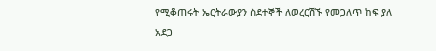የሚቆጠሩት ኤርትራውያን ስደተኞች ለወረርሽኙ የመጋለጥ ከፍ ያለ አደጋ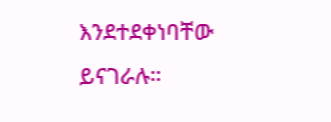እንደተደቀነባቸው ይናገራሉ።